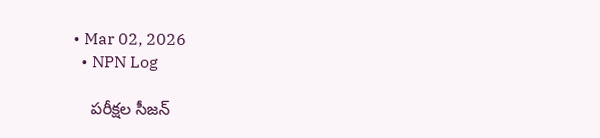• Mar 02, 2026
  • NPN Log

    పరీక్షల సీజన్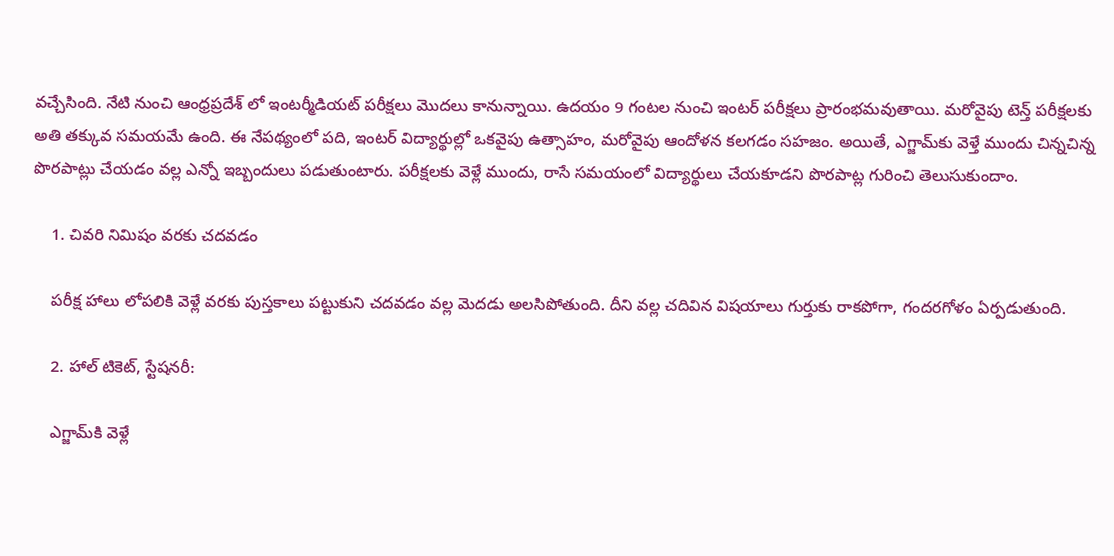వచ్చేసింది. నేటి నుంచి ఆంధ్రప్రదేశ్ లో ఇంటర్మీడియట్ పరీక్షలు మెుదలు కానున్నాయి. ఉదయం 9 గంటల నుంచి ఇంటర్ పరీక్షలు ప్రారంభమవుతాయి. మరోవైపు టెన్త్ పరీక్షలకు అతి తక్కువ సమయమే ఉంది. ఈ నేపథ్యంలో పది, ఇంటర్ విద్యార్థుల్లో ఒకవైపు ఉత్సాహం, మరోవైపు ఆందోళన కలగడం సహజం. అయితే, ఎగ్జామ్‌కు వెళ్తే ముందు చిన్నచిన్న పొరపాట్లు చేయడం వల్ల ఎన్నో ఇబ్బందులు పడుతుంటారు. పరీక్షలకు వెళ్లే ముందు, రాసే సమయంలో విద్యార్థులు చేయకూడని పొరపాట్ల గురించి తెలుసుకుందాం.

    1. చివరి నిమిషం వరకు చదవడం

    పరీక్ష హాలు లోపలికి వెళ్లే వరకు పుస్తకాలు పట్టుకుని చదవడం వల్ల మెదడు అలసిపోతుంది. దీని వల్ల చదివిన విషయాలు గుర్తుకు రాకపోగా, గందరగోళం ఏర్పడుతుంది.

    2. హాల్ టికెట్, స్టేషనరీ:

    ఎగ్జామ్‌కి వెళ్లే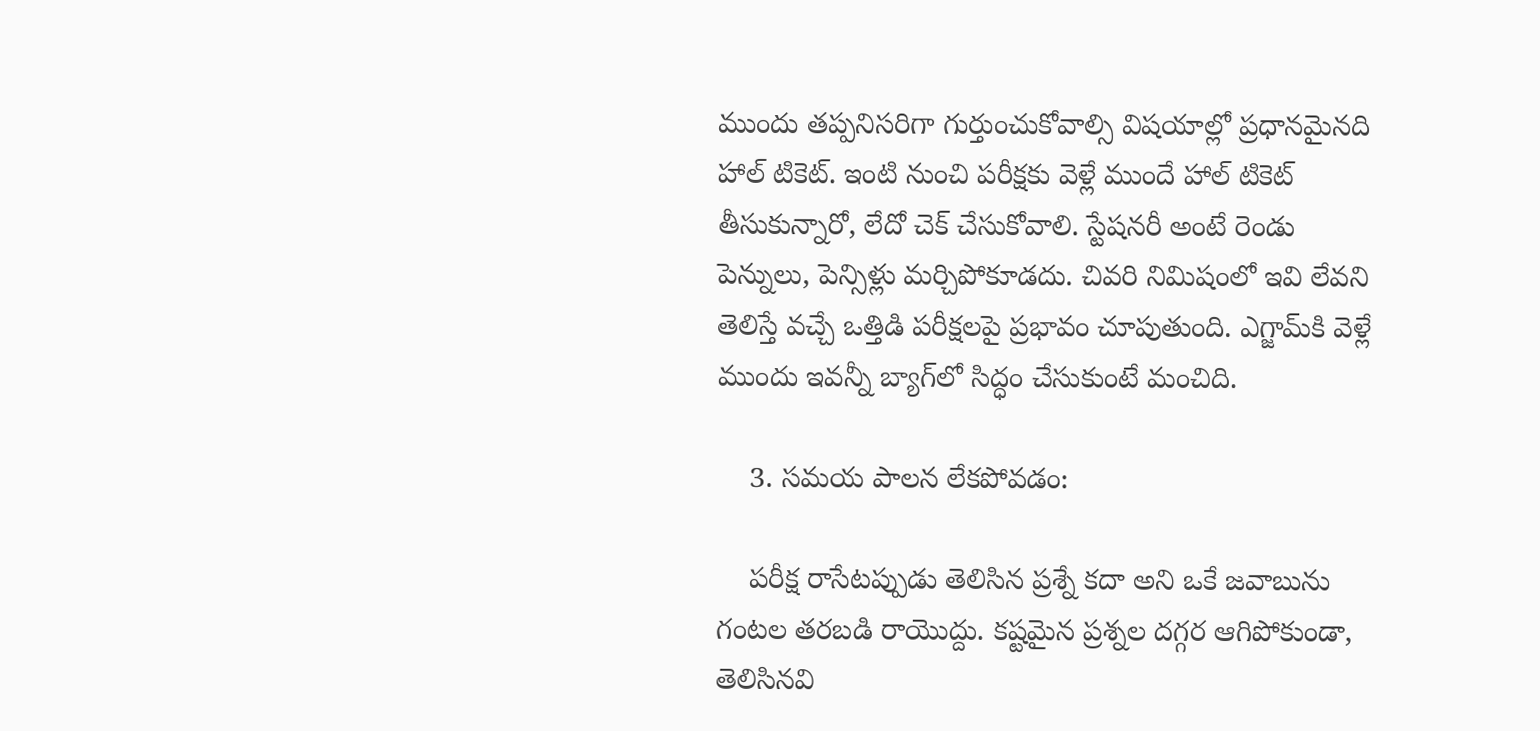ముందు తప్పనిసరిగా గుర్తుంచుకోవాల్సి విషయాల్లో ప్రధానమైనది హాల్ టికెట్. ఇంటి నుంచి పరీక్షకు వెళ్లే ముందే హాల్ టికెట్ తీసుకున్నారో, లేదో చెక్ చేసుకోవాలి. స్టేషనరీ అంటే రెండు పెన్నులు, పెన్సిళ్లు మర్చిపోకూడదు. చివరి నిమిషంలో ఇవి లేవని తెలిస్తే వచ్చే ఒత్తిడి పరీక్షలపై ప్రభావం చూపుతుంది. ఎగ్జామ్‌కి వెళ్లే ముందు ఇవన్నీ బ్యాగ్‌లో సిద్ధం చేసుకుంటే మంచిది.

    3. సమయ పాలన లేకపోవడం:

    పరీక్ష రాసేటప్పుడు తెలిసిన ప్రశ్నే కదా అని ఒకే జవాబును గంటల తరబడి రాయొద్దు. కష్టమైన ప్రశ్నల దగ్గర ఆగిపోకుండా, తెలిసినవి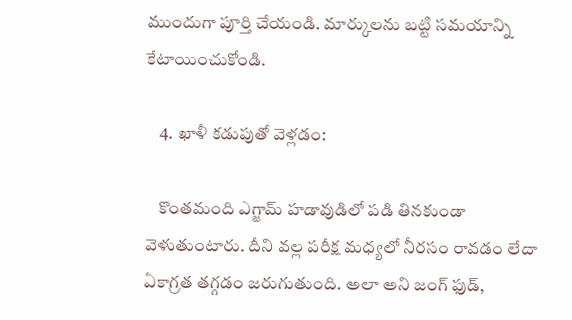ముందుగా పూర్తి చేయండి. మార్కులను బట్టి సమయాన్ని కేటాయించుకోండి.

    4. ఖాళీ కడుపుతో వెళ్లడం:

    కొంతమంది ఎగ్జామ్ హడావుడిలో పడి తినకుండా వెళుతుంటారు. దీని వల్ల పరీక్ష మధ్యలో నీరసం రావడం లేదా ఏకాగ్రత తగ్గడం జరుగుతుంది. అలా అని జంగ్ ఫుడ్,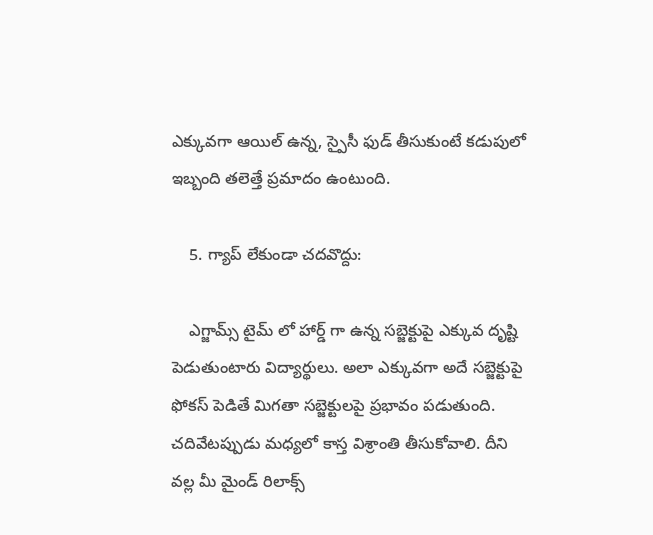ఎక్కువగా ఆయిల్ ఉన్న, స్పైసీ ఫుడ్ తీసుకుంటే కడుపులో ఇబ్బంది తలెత్తే ప్రమాదం ఉంటుంది.

    5. గ్యాప్ లేకుండా చదవొద్దు:

    ఎగ్జామ్స్ టైమ్ లో హార్డ్ గా ఉన్న సబ్జెక్టుపై ఎక్కువ దృష్టి పెడుతుంటారు విద్యార్థులు. అలా ఎక్కువగా అదే సబ్జెక్టుపై ఫోకస్ పెడితే మిగతా సబ్జెక్టులపై ప్రభావం పడుతుంది. చదివేటప్పుడు మధ్యలో కాస్త విశ్రాంతి తీసుకోవాలి. దీని వల్ల మీ మైండ్ రిలాక్స్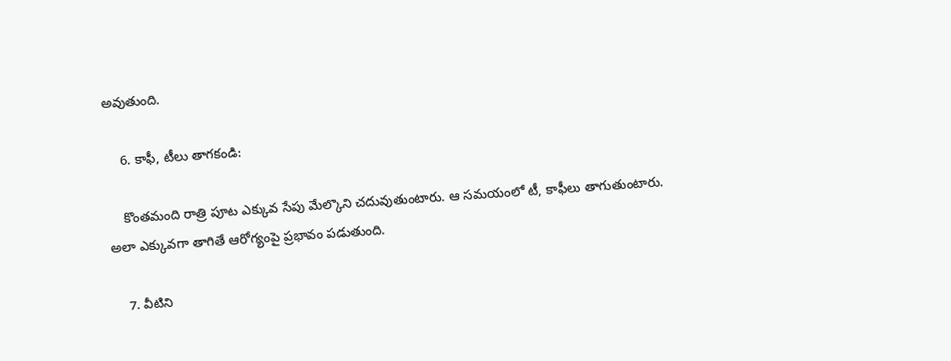అవుతుంది.

    6. కాఫీ, టీలు తాగకండి:

    కొంతమంది రాత్రి పూట ఎక్కువ సేపు మేల్కొని చదువుతుంటారు. ఆ సమయంలో టీ, కాఫీలు తాగుతుంటారు. అలా ఎక్కువగా తాగితే ఆరోగ్యంపై ప్రభావం పడుతుంది.

    7. వీటిని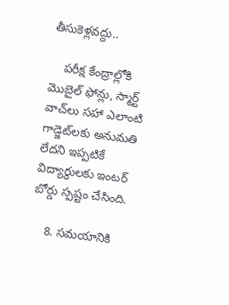తీసుకెళ్లవద్దు..

    పరీక్ష కేంద్రాల్లోకి మొబైల్ ఫోన్లు, స్మార్ట్ వాచ్‌లు సహా ఎలాంటి గాడ్జెట్‌లకు అనుమతి లేదని ఇప్పటికే విద్యార్థులకు ఇంటర్ బోర్డు స్పష్టం చేసింది.

    8. సమయానికి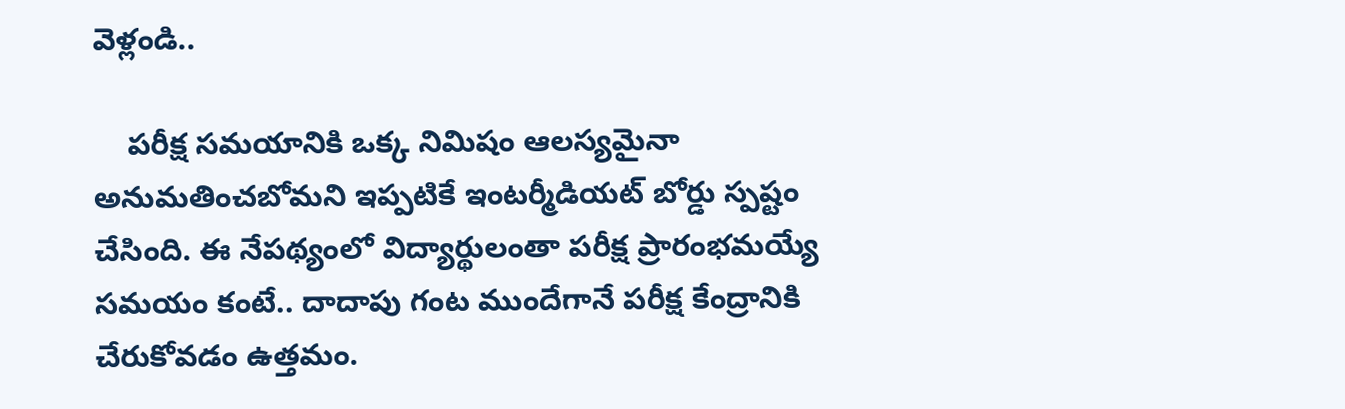వెళ్లండి..

    పరీక్ష సమయానికి ఒక్క నిమిషం ఆలస్యమైనా అనుమతించబోమని ఇప్పటికే ఇంటర్మీడియట్ బోర్డు స్పష్టం చేసింది. ఈ నేపథ్యంలో విద్యార్థులంతా పరీక్ష ప్రారంభమయ్యే సమయం కంటే.. దాదాపు గంట ముందేగానే పరీక్ష కేంద్రానికి చేరుకోవడం ఉత్తమం.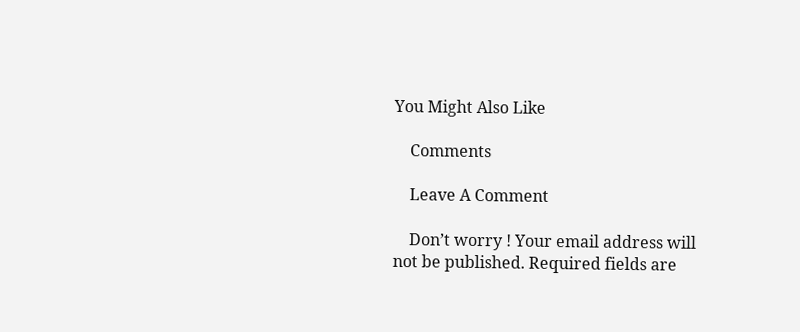You Might Also Like

    Comments

    Leave A Comment

    Don’t worry ! Your email address will not be published. Required fields are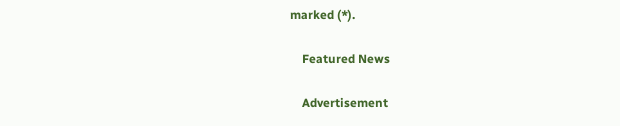marked (*).

    Featured News

    Advertisement